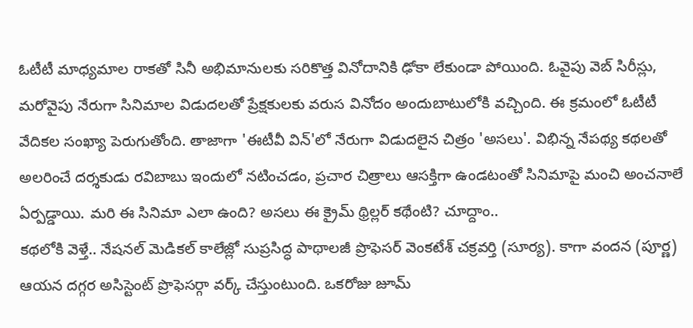ఓటీటీ మాధ్యమాల రాకతో సినీ అభిమానులకు సరికొత్త వినోదానికి ఢోకా లేకుండా పోయింది. ఓవైపు వెబ్ సిరీస్లు, మరోవైపు నేరుగా సినిమాల విడుదలతో ప్రేక్షకులకు వరుస వినోదం అందుబాటులోకి వచ్చింది. ఈ క్రమంలో ఓటీటీ వేదికల సంఖ్యా పెరుగుతోంది. తాజాగా 'ఈటీవీ విన్'లో నేరుగా విడుదలైన చిత్రం 'అసలు'. విభిన్న నేపథ్య కథలతో అలరించే దర్శకుడు రవిబాబు ఇందులో నటించడం, ప్రచార చిత్రాలు ఆసక్తిగా ఉండటంతో సినిమాపై మంచి అంచనాలే ఏర్పడ్డాయి. మరి ఈ సినిమా ఎలా ఉంది? అసలు ఈ క్రైమ్ థ్రిల్లర్ కథేంటి? చూద్దాం..
కథలోకి వెళ్తే.. నేషనల్ మెడికల్ కాలేజ్లో సుప్రసిద్ధ పాథాలజీ ప్రొఫెసర్ వెంకటేశ్ చక్రవర్తి (సూర్య). కాగా వందన (పూర్ణ) ఆయన దగ్గర అసిస్టెంట్ ప్రొఫెసర్గా వర్క్ చేస్తుంటుంది. ఒకరోజు జూమ్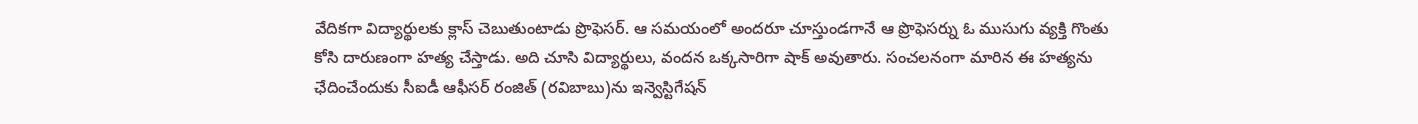వేదికగా విద్యార్థులకు క్లాస్ చెబుతుంటాడు ప్రొఫెసర్. ఆ సమయంలో అందరూ చూస్తుండగానే ఆ ప్రొఫెసర్ను ఓ ముసుగు వ్యక్తి గొంతు కోసి దారుణంగా హత్య చేస్తాడు. అది చూసి విద్యార్థులు, వందన ఒక్కసారిగా షాక్ అవుతారు. సంచలనంగా మారిన ఈ హత్యను ఛేదించేందుకు సీఐడీ ఆఫీసర్ రంజిత్ (రవిబాబు)ను ఇన్వెస్టిగేషన్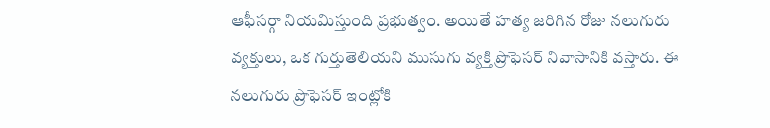ఆఫీసర్గా నియమిస్తుంది ప్రభుత్వం. అయితే హత్య జరిగిన రోజు నలుగురు వ్యక్తులు, ఒక గుర్తుతెలియని ముసుగు వ్యక్తి ప్రొఫెసర్ నివాసానికి వస్తారు. ఈ నలుగురు ప్రొఫెసర్ ఇంట్లోకి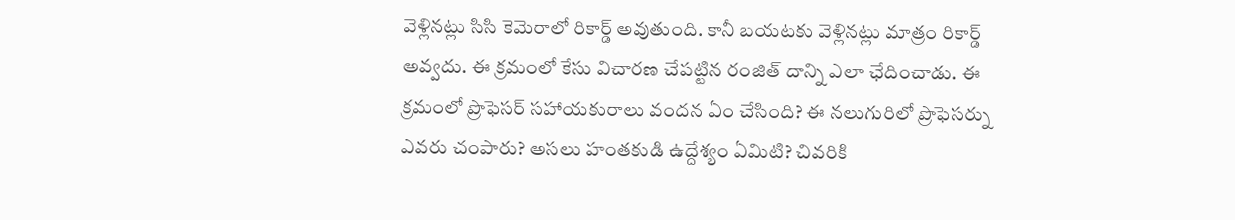వెళ్లినట్లు సిసి కెమెరాలో రికార్డ్ అవుతుంది. కానీ బయటకు వెళ్లినట్లు మాత్రం రికార్డ్ అవ్వదు. ఈ క్రమంలో కేసు విచారణ చేపట్టిన రంజిత్ దాన్ని ఎలా ఛేదించాడు. ఈ క్రమంలో ప్రొఫెసర్ సహాయకురాలు వందన ఏం చేసింది? ఈ నలుగురిలో ప్రొఫెసర్ను ఎవరు చంపారు? అసలు హంతకుడి ఉద్దేశ్యం ఏమిటి? చివరికి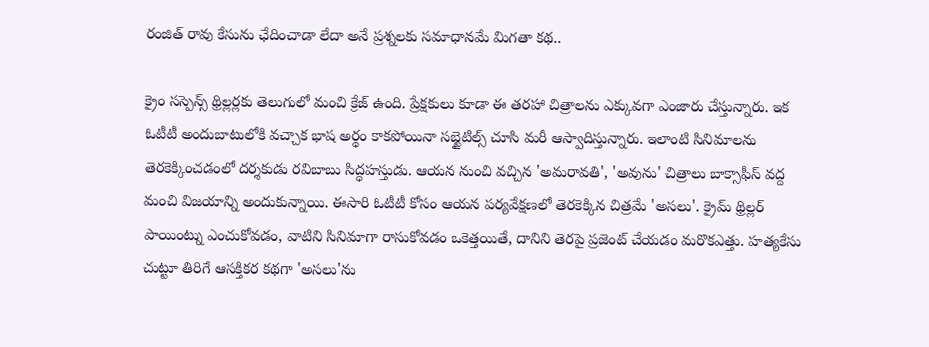రంజిత్ రావు కేసును ఛేదించాడా లేదా అనే ప్రశ్నలకు సమాధానమే మిగతా కథ..

క్రైం సస్పెన్స్ థ్రిల్లర్లకు తెలుగులో మంచి క్రేజ్ ఉంది. ప్రేక్షకులు కూడా ఈ తరహా చిత్రాలను ఎక్కువగా ఎంజారు చేస్తున్నారు. ఇక ఓటీటీ అందుబాటులోకి వచ్చాక భాష అర్థం కాకపోయినా సబ్టైటిల్స్ చూసి మరీ ఆస్వాదిస్తున్నారు. ఇలాంటి సినిమాలను తెరకెక్కించడంలో దర్శకుడు రవిబాబు సిద్ధహస్తుడు. ఆయన నుంచి వచ్చిన 'అమరావతి', 'అవును' చిత్రాలు బాక్సాఫీస్ వద్ద మంచి విజయాన్ని అందుకున్నాయి. ఈసారి ఓటీటీ కోసం ఆయన పర్యవేక్షణలో తెరకెక్కిన చిత్రమే 'అసలు'. క్రైమ్ థ్రిల్లర్ పాయింట్ను ఎంచుకోవడం, వాటిని సినిమాగా రాసుకోవడం ఒకెత్తయితే, దానిని తెరపై ప్రజెంట్ చేయడం మరొకఎత్తు. హత్యకేసు చుట్టూ తిరిగే ఆసక్తికర కథగా 'అసలు'ను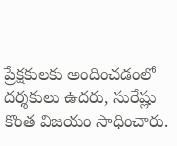ప్రేక్షకులకు అందించడంలో దర్శకులు ఉదరు, సురేష్లు కొంత విజయం సాధించారు.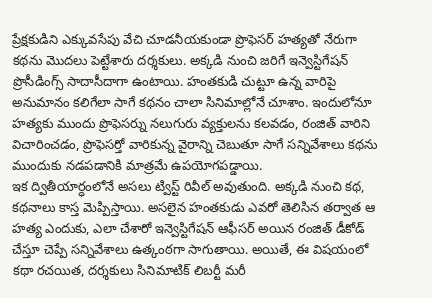ప్రేక్షకుడిని ఎక్కువసేపు వేచి చూడనీయకుండా ప్రొఫెసర్ హత్యతో నేరుగా కథను మొదలు పెట్టేశారు దర్శకులు. అక్కడి నుంచి జరిగే ఇన్వెస్టిగేషన్ ప్రొసీడింగ్స్ సాదాసీదాగా ఉంటాయి. హంతకుడి చుట్టూ ఉన్న వారిపై అనుమానం కలిగేలా సాగే కథనం చాలా సినిమాల్లోనే చూశాం. ఇందులోనూ హత్యకు ముందు ప్రొఫెసర్ను నలుగురు వ్యక్తులను కలవడం, రంజిత్ వారిని విచారించడం, ప్రొఫెసర్తో వారికున్న వైరాన్ని చెబుతూ సాగే సన్నివేశాలు కథను ముందుకు నడపడానికి మాత్రమే ఉపయోగపడ్డాయి.
ఇక ద్వితీయార్ధంలోనే అసలు ట్విస్ట్ రివీల్ అవుతుంది. అక్కడి నుంచి కథ, కథనాలు కాస్త మెప్పిస్తాయి. అసలైన హంతకుడు ఎవరో తెలిసిన తర్వాత ఆ హత్య ఎందుకు, ఎలా చేశారో ఇన్వెస్టిగేషన్ ఆఫీసర్ అయిన రంజిత్ డీకోడ్ చేస్తూ చెప్పే సన్నివేశాలు ఉత్కంఠగా సాగుతాయి. అయితే, ఈ విషయంలో కథా రచయిత, దర్శకులు సినిమాటిక్ లిబర్టీ మరీ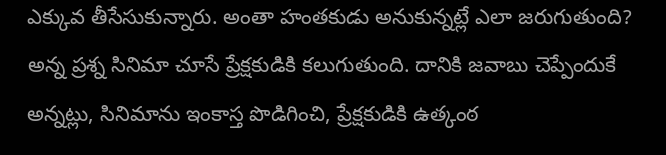ఎక్కువ తీసేసుకున్నారు. అంతా హంతకుడు అనుకున్నట్లే ఎలా జరుగుతుంది? అన్న ప్రశ్న సినిమా చూసే ప్రేక్షకుడికి కలుగుతుంది. దానికి జవాబు చెప్పేందుకే అన్నట్లు, సినిమాను ఇంకాస్త పొడిగించి, ప్రేక్షకుడికి ఉత్కంఠ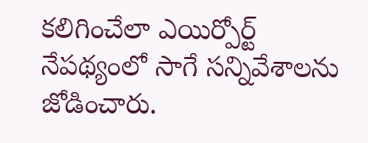కలిగించేలా ఎయిర్పోర్ట్ నేపథ్యంలో సాగే సన్నివేశాలను జోడించారు.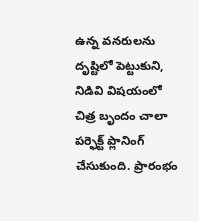ఉన్న వనరులను దృష్టిలో పెట్టుకుని, నిడివి విషయంలో చిత్ర బృందం చాలా పర్ఫెక్ట్ ప్లానింగ్ చేసుకుంది. ప్రారంభం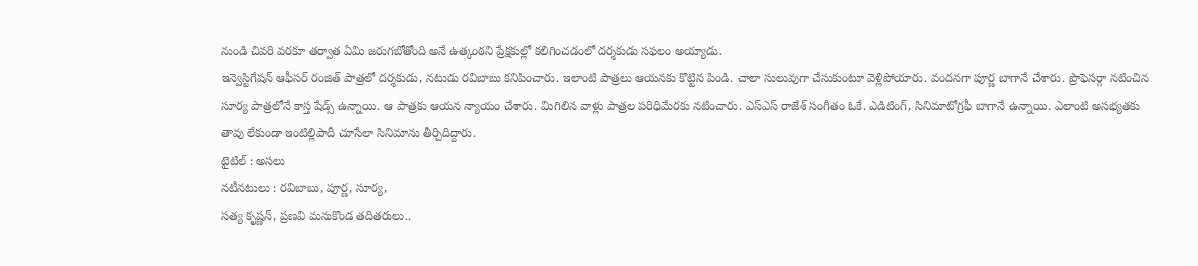నుండి చివరి వరకూ తర్వాత ఏమి జరుగబోతోంది అనే ఉత్కంఠని ప్రేక్షకుల్లో కలిగించడంలో దర్శకుడు సఫలం అయ్యాడు.
ఇన్వెస్టిగేషన్ ఆఫీసర్ రంజిత్ పాత్రలో దర్శకుడు, నటుడు రవిబాబు కనిపించారు. ఇలాంటి పాత్రలు ఆయనకు కొట్టిన పిండి. చాలా సులువుగా చేసుకుంటూ వెళ్లిపోయారు. వందనగా పూర్ణ బాగానే చేశారు. ప్రొఫెసర్గా నటించిన సూర్య పాత్రలోనే కాస్త షేడ్స్ ఉన్నాయి. ఆ పాత్రకు ఆయన న్యాయం చేశారు. మిగిలిన వాళ్లు పాత్రల పరిధిమేరకు నటించారు. ఎస్ఎస్ రాజేశ్ సంగీతం ఓకే. ఎడిటింగ్, సినిమాటోగ్రఫీ బాగానే ఉన్నాయి. ఎలాంటి అసభ్యతకు తావు లేకుండా ఇంటిల్లిపాదీ చూసేలా సినిమాను తీర్చిదిద్దారు.
టైటిల్ : అసలు
నటీనటులు : రవిబాబు, పూర్ణ, సూర్య,
సత్య కృష్ణన్, ప్రణవి మనుకొండ తదితరులు..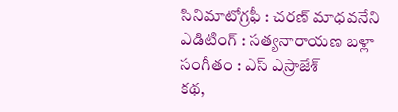సినిమాటోగ్రఫీ : చరణ్ మాధవనేని
ఎడిటింగ్ : సత్యనారాయణ బళ్లా
సంగీతం : ఎస్ ఎస్రాజేశ్
కథ,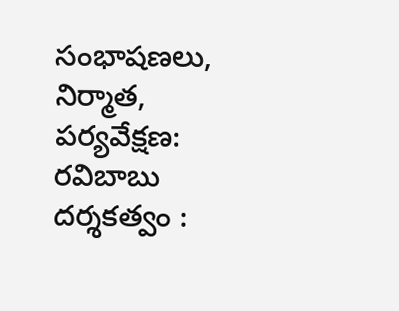సంభాషణలు, నిర్మాత, పర్యవేక్షణ: రవిబాబు
దర్శకత్వం :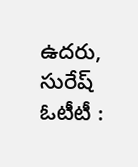ఉదరు, సురేష్
ఓటీటీ :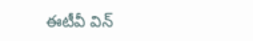ఈటీవీ విన్